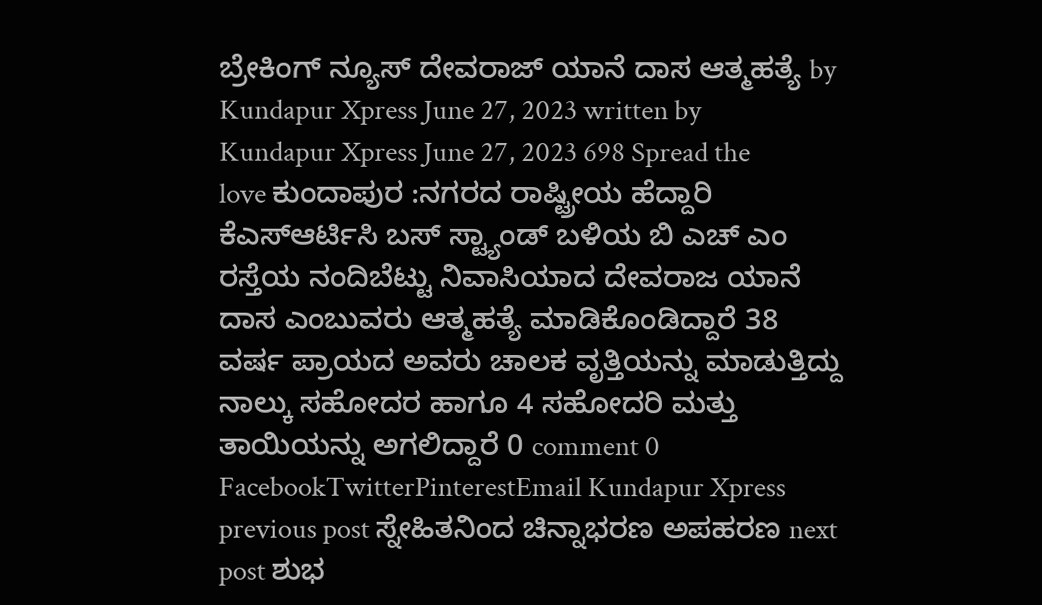ಬ್ರೇಕಿಂಗ್ ನ್ಯೂಸ್ ದೇವರಾಜ್ ಯಾನೆ ದಾಸ ಆತ್ಮಹತ್ಯೆ by Kundapur Xpress June 27, 2023 written by Kundapur Xpress June 27, 2023 698 Spread the love ಕುಂದಾಪುರ :ನಗರದ ರಾಷ್ಟ್ರೀಯ ಹೆದ್ದಾರಿ ಕೆಎಸ್ಆರ್ಟಿಸಿ ಬಸ್ ಸ್ಟ್ಯಾಂಡ್ ಬಳಿಯ ಬಿ ಎಚ್ ಎಂ ರಸ್ತೆಯ ನಂದಿಬೆಟ್ಟು ನಿವಾಸಿಯಾದ ದೇವರಾಜ ಯಾನೆ ದಾಸ ಎಂಬುವರು ಆತ್ಮಹತ್ಯೆ ಮಾಡಿಕೊಂಡಿದ್ದಾರೆ 38 ವರ್ಷ ಪ್ರಾಯದ ಅವರು ಚಾಲಕ ವೃತ್ತಿಯನ್ನು ಮಾಡುತ್ತಿದ್ದು ನಾಲ್ಕು ಸಹೋದರ ಹಾಗೂ 4 ಸಹೋದರಿ ಮತ್ತು ತಾಯಿಯನ್ನು ಅಗಲಿದ್ದಾರೆ 0 comment 0 FacebookTwitterPinterestEmail Kundapur Xpress previous post ಸ್ನೇಹಿತನಿಂದ ಚಿನ್ನಾಭರಣ ಅಪಹರಣ next post ಶುಭ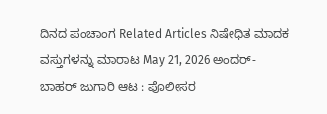ದಿನದ ಪಂಚಾಂಗ Related Articles ನಿಷೇಧಿತ ಮಾದಕ ವಸ್ತುಗಳನ್ನು ಮಾರಾಟ May 21, 2026 ಅಂದರ್-ಬಾಹರ್ ಜುಗಾರಿ ಆಟ : ಪೊಲೀಸರ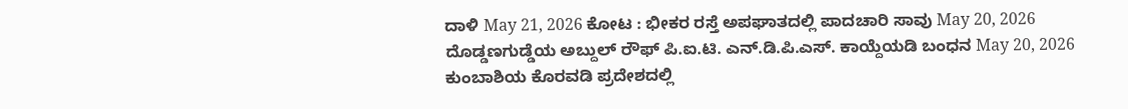ದಾಳಿ May 21, 2026 ಕೋಟ : ಭೀಕರ ರಸ್ತೆ ಅಪಘಾತದಲ್ಲಿ ಪಾದಚಾರಿ ಸಾವು May 20, 2026 ದೊಡ್ಡಣಗುಡ್ಡೆಯ ಅಬ್ದುಲ್ ರೌಫ್ ಪಿ.ಐ.ಟಿ. ಎನ್.ಡಿ.ಪಿ.ಎಸ್. ಕಾಯ್ದೆಯಡಿ ಬಂಧನ May 20, 2026 ಕುಂಬಾಶಿಯ ಕೊರವಡಿ ಪ್ರದೇಶದಲ್ಲಿ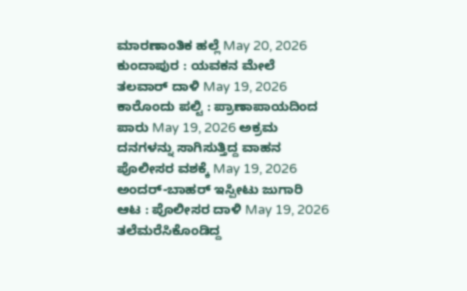ಮಾರಣಾಂತಿಕ ಹಲ್ಲೆ May 20, 2026 ಕುಂದಾಪುರ : ಯವಕನ ಮೇಲೆ ತಲವಾರ್ ದಾಳಿ May 19, 2026 ಕಾರೊಂದು ಪಲ್ಟಿ : ಪ್ರಾಣಾಪಾಯದಿಂದ ಪಾರು May 19, 2026 ಅಕ್ರಮ ದನಗಳನ್ನು ಸಾಗಿಸುತ್ತಿದ್ದ ವಾಹನ ಪೊಲೀಸರ ವಶಕ್ಕೆ May 19, 2026 ಅಂದರ್-ಬಾಹರ್ ಇಸ್ಪೀಟು ಜುಗಾರಿ ಆಟ : ಪೊಲೀಸರ ದಾಳಿ May 19, 2026 ತಲೆಮರೆಸಿಕೊಂಡಿದ್ದ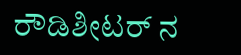ರೌಡಿಶೀಟರ್ ನ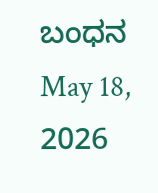ಬಂಧನ May 18, 2026